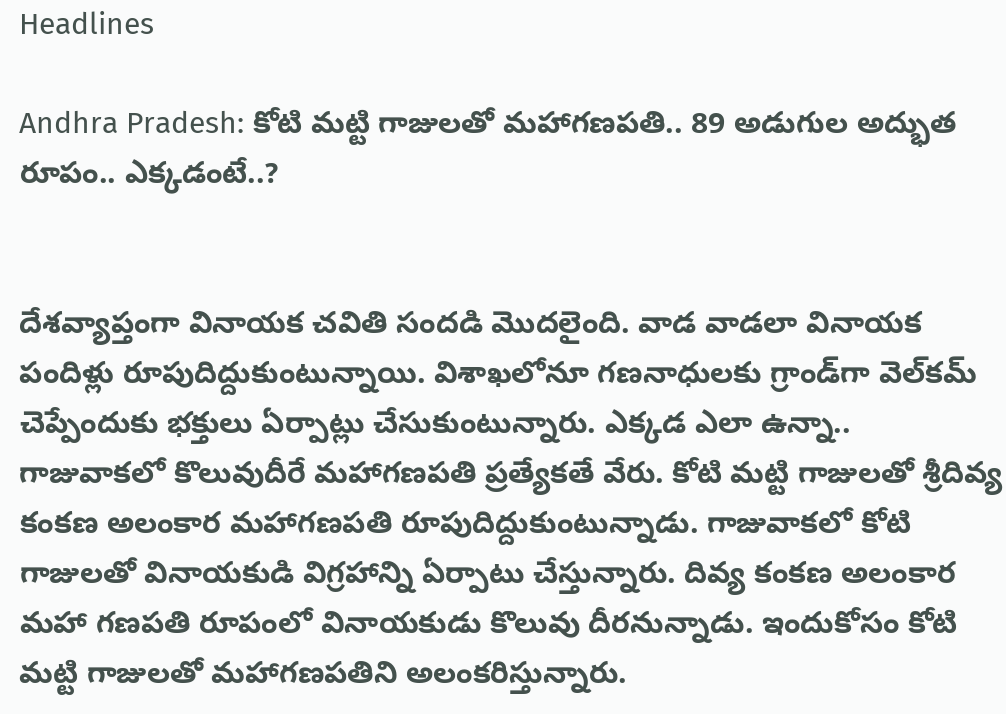Headlines

Andhra Pradesh: కోటి మట్టి గాజులతో మహాగణపతి.. 89 అడుగుల అద్భుత రూపం.. ఎక్కడంటే..?


దేశవ్యాప్తంగా వినాయక చవితి సందడి మొదలైంది. వాడ వాడలా వినాయక పందిళ్లు రూపుదిద్దుకుంటున్నాయి. విశాఖలోనూ గణనాధులకు గ్రాండ్‌గా వెల్‌కమ్ చెప్పేందుకు భక్తులు ఏర్పాట్లు చేసుకుంటున్నారు. ఎక్కడ ఎలా ఉన్నా.. గాజువాకలో కొలువుదీరే మహాగణపతి ప్రత్యేకతే వేరు. కోటి మట్టి గాజులతో శ్రీదివ్య కంకణ అలంకార మహాగణపతి రూపుదిద్దుకుంటున్నాడు. గాజువాకలో కోటి గాజులతో వినాయకుడి విగ్రహాన్ని ఏర్పాటు చేస్తున్నారు. దివ్య కంకణ అలంకార మహా గణపతి రూపంలో వినాయకుడు కొలువు దీరనున్నాడు. ఇందుకోసం కోటి మట్టి గాజులతో మహాగణపతిని అలంకరిస్తున్నారు.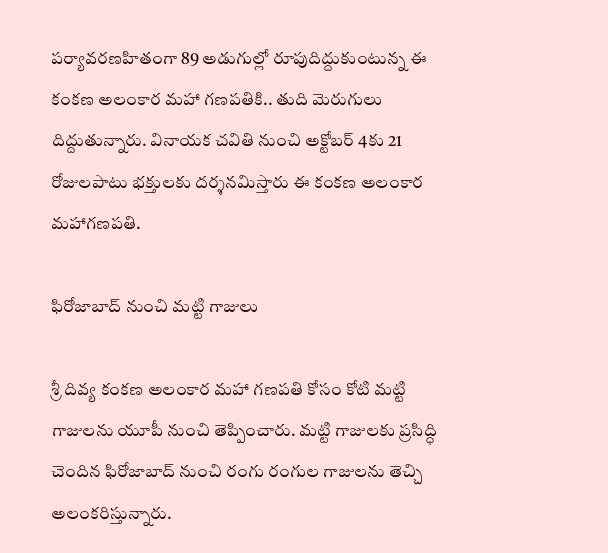పర్యావరణహితంగా 89 అడుగుల్లో రూపుదిద్దుకుంటున్న ఈ కంకణ అలంకార మహా గణపతికి.. తుది మెరుగులు దిద్దుతున్నారు. వినాయక చవితి నుంచి అక్టోబర్ 4కు 21 రోజులపాటు భక్తులకు దర్శనమిస్తారు ఈ కంకణ అలంకార మహాగణపతి.

ఫిరోజాబాద్ నుంచి మట్టి గాజులు

శ్రీ దివ్య కంకణ అలంకార మహా గణపతి కోసం కోటి మట్టి గాజులను యూపీ నుంచి తెప్పించారు. మట్టి గాజులకు ప్రసిద్ధి చెందిన ఫిరోజాబాద్ నుంచి రంగు రంగుల గాజులను తెచ్చి అలంకరిస్తున్నారు.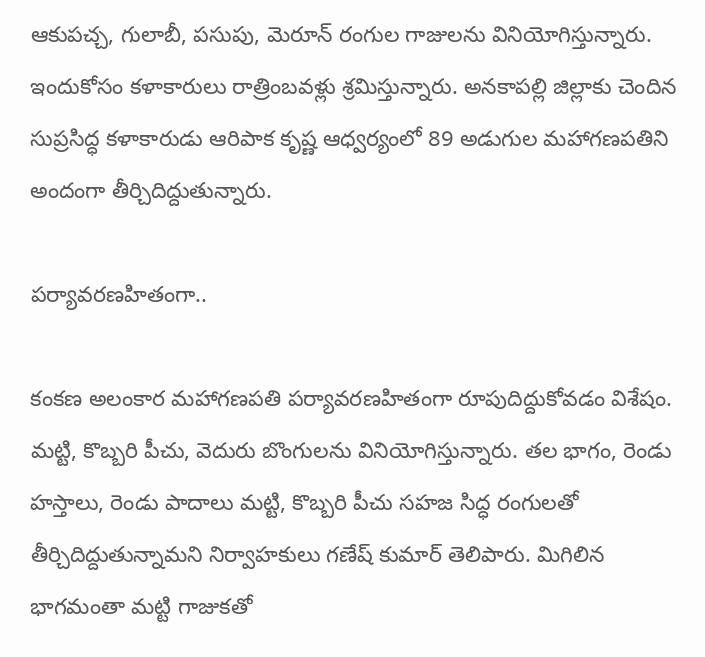ఆకుపచ్చ, గులాబీ, పసుపు, మెరూన్ రంగుల గాజులను వినియోగిస్తున్నారు. ఇందుకోసం కళాకారులు రాత్రింబవళ్లు శ్రమిస్తున్నారు. అనకాపల్లి జిల్లాకు చెందిన సుప్రసిద్ధ కళాకారుడు ఆరిపాక కృష్ణ ఆధ్వర్యంలో 89 అడుగుల మహాగణపతిని అందంగా తీర్చిదిద్దుతున్నారు.

పర్యావరణహితంగా..

కంకణ అలంకార మహాగణపతి పర్యావరణహితంగా రూపుదిద్దుకోవడం విశేషం. మట్టి, కొబ్బరి పీచు, వెదురు బొంగులను వినియోగిస్తున్నారు. తల భాగం, రెండు హస్తాలు, రెండు పాదాలు మట్టి, కొబ్బరి పీచు సహజ సిద్ధ రంగులతో తీర్చిదిద్దుతున్నామని నిర్వాహకులు గణేష్ కుమార్ తెలిపారు. మిగిలిన భాగమంతా మట్టి గాజుకతో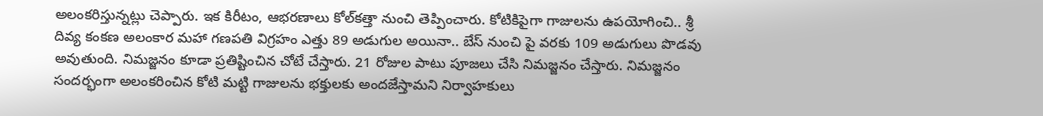అలంకరిస్తున్నట్లు చెప్పారు. ఇక కిరీటం, ఆభరణాలు కోల్‌కత్తా నుంచి తెప్పించారు. కోటికిపైగా గాజులను ఉపయోగించి.. శ్రీ దివ్య కంకణ అలంకార మహా గణపతి విగ్రహం ఎత్తు 89 అడుగుల అయినా.. బేస్ నుంచి పై వరకు 109 అడుగులు పొడవు అవుతుంది. నిమజ్జనం కూడా ప్రతిష్టించిన చోటే చేస్తారు. 21 రోజుల పాటు పూజలు చేసి నిమజ్జనం చేస్తారు. నిమజ్జనం సందర్భంగా అలంకరించిన కోటి మట్టి గాజులను భక్తులకు అందజేస్తామని నిర్వాహకులు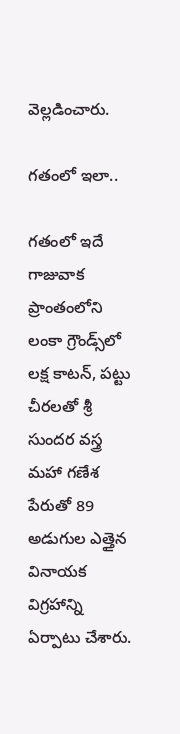వెల్లడించారు.

గతంలో ఇలా..

గతంలో ఇదే గాజువాక ప్రాంతంలోని లంకా గ్రౌండ్స్‌లో లక్ష కాటన్, పట్టు చీరలతో శ్రీ సుందర వస్త్ర మహా గణేశ పేరుతో 89 అడుగుల ఎత్తైన వినాయక విగ్రహాన్ని ఏర్పాటు చేశారు.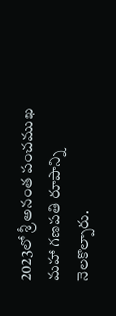2023లో శ్రీ అనంత పంచముఖ మహా గణపతి రూపాన్ని నెలకొల్పారు.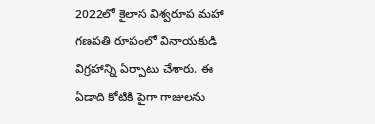2022లో కైలాస విశ్వరూప మహా గణపతి రూపంలో వినాయకుడి విగ్రహాన్ని ఏర్పాటు చేశారు. ఈ ఏడాది కోటికి పైగా గాజులను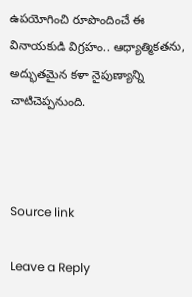ఉపయోగించి రూపొందించే ఈ వినాయకుడి విగ్రహం.. ఆధ్యాత్మికతను, అద్భుతమైన కళా నైపుణ్యాన్ని చాటిచెప్పనుంది.



Source link

Leave a Reply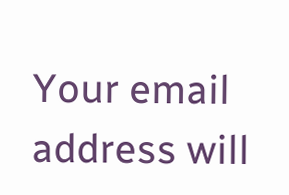Your email address will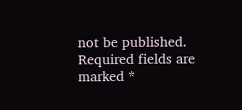not be published. Required fields are marked *